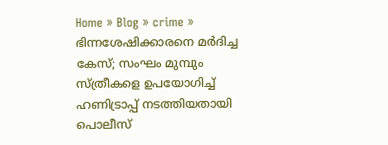Home » Blog » crime » ഭിന്നശേഷിക്കാരനെ മര്‍ദിച്ച കേസ്; സംഘം മുമ്പും സ്ത്രീകളെ ഉപയോഗിച്ച് ഹണിട്രാപ്പ് നടത്തിയതായി പൊലീസ്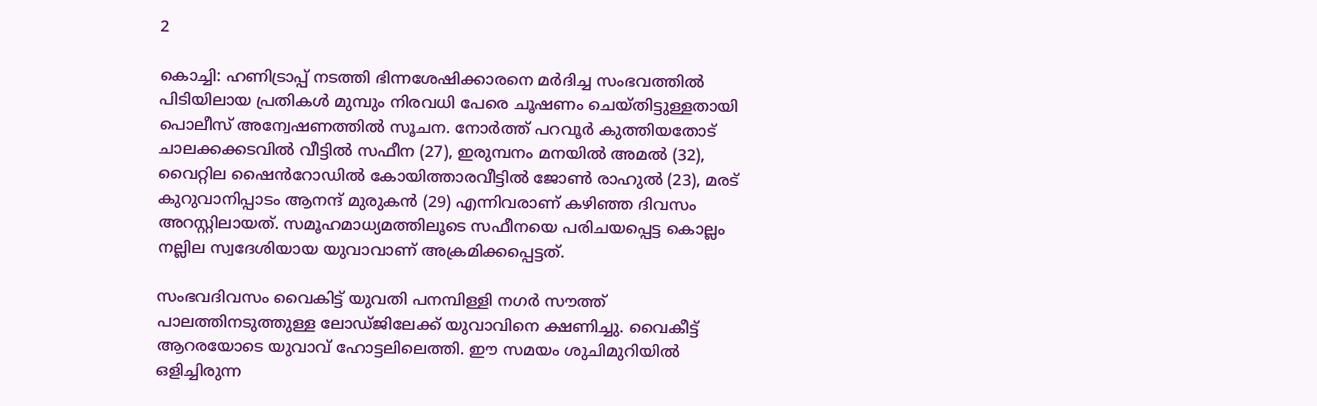2

കൊച്ചി: ഹണിട്രാപ്പ് നടത്തി ഭിന്നശേഷിക്കാരനെ മർദിച്ച സംഭവത്തിൽ പിടിയിലായ പ്രതികൾ മുമ്പും നിരവധി പേരെ ചൂഷണം ചെയ്തിട്ടുള്ളതായി പൊലീസ് അന്വേഷണത്തിൽ സൂചന. നോർത്ത് പറവൂർ കുത്തിയതോട് ചാലക്കക്കടവിൽ വീട്ടിൽ സഫീന (27), ഇരുമ്പനം മനയിൽ അമൽ ‍(32), വൈറ്റില ഷൈൻ‌റോഡിൽ കോയിത്താരവീട്ടിൽ ജോൺ രാഹുൽ (23), മരട് കുറുവാനിപ്പാടം ആനന്ദ് മുരുകൻ ‍(29) എന്നിവരാണ് കഴിഞ്ഞ ദിവസം അറസ്റ്റിലായത്. സമൂഹമാധ്യമത്തിലൂടെ സഫീനയെ പരിചയപ്പെട്ട കൊല്ലം നല്ലില സ്വദേശിയായ യുവാവാണ് അക്രമിക്കപ്പെട്ടത്.

സംഭവദിവസം വൈകിട്ട് യുവതി പനമ്പിള്ളി നഗർ സൗത്ത് പാലത്തിനടുത്തുള്ള ലോഡ്ജിലേക്ക് യുവാവിനെ ക്ഷണിച്ചു. വൈകീട്ട് ആറരയോടെ യുവാവ് ഹോട്ടലിലെത്തി. ഈ സമയം ശുചിമുറിയിൽ ഒളിച്ചിരുന്ന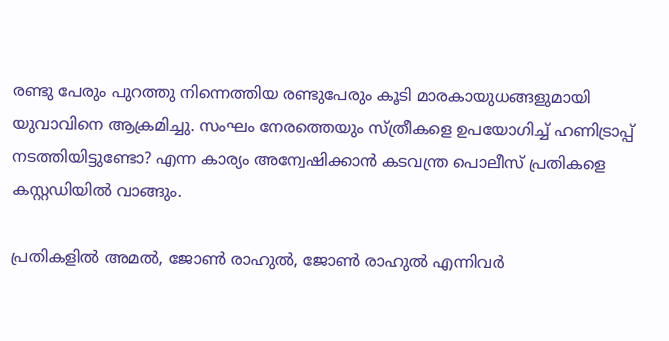രണ്ടു പേരും പുറത്തു നിന്നെത്തിയ രണ്ടുപേരും കൂടി മാരകായുധങ്ങളുമായി യുവാവിനെ ആക്രമിച്ചു. സംഘം നേരത്തെയും സ്ത്രീകളെ ഉപയോഗിച്ച് ഹണിട്രാപ്പ് നടത്തിയിട്ടുണ്ടോ? എന്ന കാര്യം അന്വേഷിക്കാൻ കടവന്ത്ര പൊലീസ് പ്രതികളെ കസ്റ്റഡിയിൽ വാങ്ങും.

പ്രതികളിൽ അമൽ, ജോൺ രാഹുൽ, ജോൺ രാഹുൽ എന്നിവർ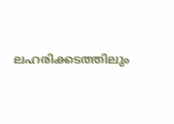ലഹരിക്കടത്തിലും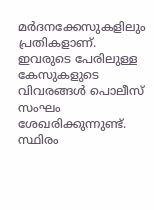മർദനക്കേസുകളിലും പ്രതികളാണ്. ഇവരുടെ പേരിലുള്ള കേസുകളുടെ വിവരങ്ങൾ പൊലീസ് സംഘം ശേഖരിക്കുന്നുണ്ട്. സ്ഥിരം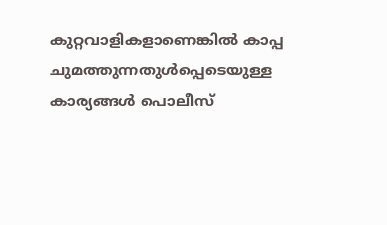കുറ്റവാളികളാണെങ്കിൽ കാപ്പ ചുമത്തുന്നതുൾപ്പെടെയുള്ള കാര്യങ്ങൾ പൊലീസ്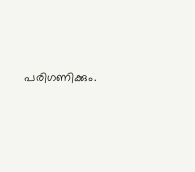പരിഗണിക്കും.